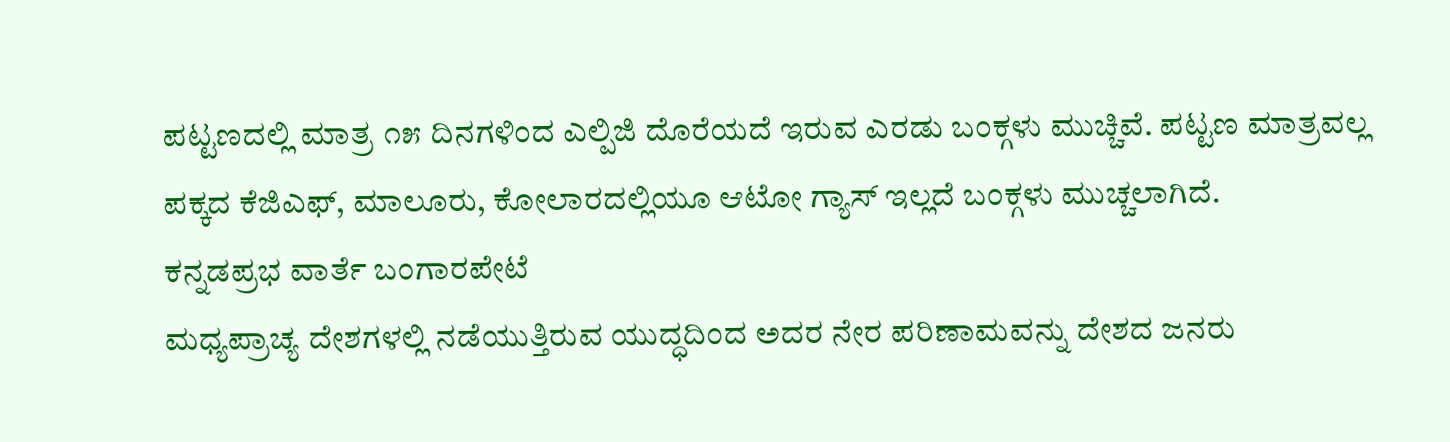ಪಟ್ಟಣದಲ್ಲಿ ಮಾತ್ರ ೧೫ ದಿನಗಳಿಂದ ಎಲ್ಪಿಜಿ ದೊರೆಯದೆ ಇರುವ ಎರಡು ಬಂಕ್ಗಳು ಮುಚ್ಚಿವೆ. ಪಟ್ಟಣ ಮಾತ್ರವಲ್ಲ ಪಕ್ಕದ ಕೆಜಿಎಫ್, ಮಾಲೂರು, ಕೋಲಾರದಲ್ಲಿಯೂ ಆಟೋ ಗ್ಯಾಸ್ ಇಲ್ಲದೆ ಬಂಕ್ಗಳು ಮುಚ್ಚಲಾಗಿದೆ.
ಕನ್ನಡಪ್ರಭ ವಾರ್ತೆ ಬಂಗಾರಪೇಟೆ
ಮಧ್ಯಪ್ರಾಚ್ಯ ದೇಶಗಳಲ್ಲಿ ನಡೆಯುತ್ತಿರುವ ಯುದ್ಧದಿಂದ ಅದರ ನೇರ ಪರಿಣಾಮವನ್ನು ದೇಶದ ಜನರು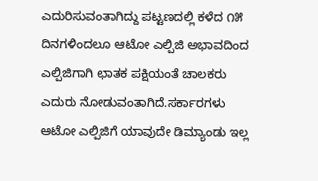ಎದುರಿಸುವಂತಾಗಿದ್ದು ಪಟ್ಟಣದಲ್ಲಿ ಕಳೆದ ೧೫ ದಿನಗಳಿಂದಲೂ ಆಟೋ ಎಲ್ಪಿಜಿ ಅಭಾವದಿಂದ ಎಲ್ಪಿಜಿಗಾಗಿ ಛಾತಕ ಪಕ್ಷಿಯಂತೆ ಚಾಲಕರು ಎದುರು ನೋಡುವಂತಾಗಿದೆ.ಸರ್ಕಾರಗಳು ಆಟೋ ಎಲ್ಪಿಜಿಗೆ ಯಾವುದೇ ಡಿಮ್ಯಾಂಡು ಇಲ್ಲ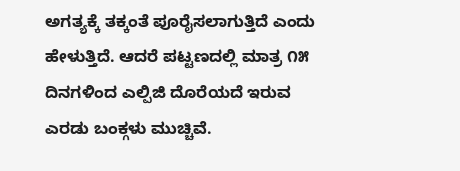ಅಗತ್ಯಕ್ಕೆ ತಕ್ಕಂತೆ ಪೂರೈಸಲಾಗುತ್ತಿದೆ ಎಂದು ಹೇಳುತ್ತಿದೆ. ಆದರೆ ಪಟ್ಟಣದಲ್ಲಿ ಮಾತ್ರ ೧೫ ದಿನಗಳಿಂದ ಎಲ್ಪಿಜಿ ದೊರೆಯದೆ ಇರುವ ಎರಡು ಬಂಕ್ಗಳು ಮುಚ್ಚಿವೆ.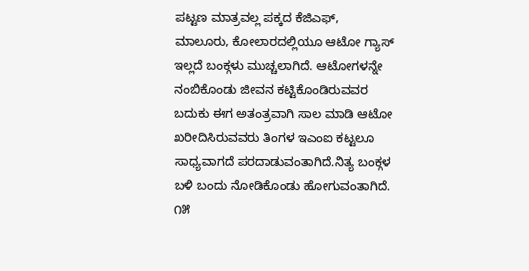ಪಟ್ಟಣ ಮಾತ್ರವಲ್ಲ ಪಕ್ಕದ ಕೆಜಿಎಫ್, ಮಾಲೂರು, ಕೋಲಾರದಲ್ಲಿಯೂ ಆಟೋ ಗ್ಯಾಸ್ ಇಲ್ಲದೆ ಬಂಕ್ಗಳು ಮುಚ್ಚಲಾಗಿದೆ. ಆಟೋಗಳನ್ನೇ ನಂಬಿಕೊಂಡು ಜೀವನ ಕಟ್ಟಿಕೊಂಡಿರುವವರ ಬದುಕು ಈಗ ಅತಂತ್ರವಾಗಿ ಸಾಲ ಮಾಡಿ ಆಟೋ ಖರೀದಿಸಿರುವವರು ತಿಂಗಳ ಇಎಂಐ ಕಟ್ಟಲೂ ಸಾಧ್ಯವಾಗದೆ ಪರದಾಡುವಂತಾಗಿದೆ.ನಿತ್ಯ ಬಂಕ್ಗಳ ಬಳಿ ಬಂದು ನೋಡಿಕೊಂಡು ಹೋಗುವಂತಾಗಿದೆ. ೧೫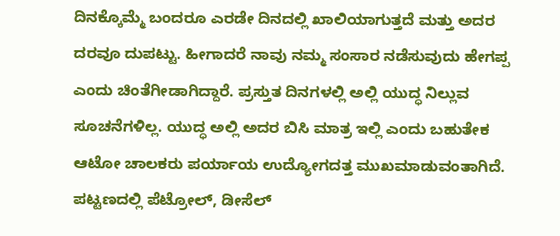ದಿನಕ್ಕೊಮ್ಮೆ ಬಂದರೂ ಎರಡೇ ದಿನದಲ್ಲಿ ಖಾಲಿಯಾಗುತ್ತದೆ ಮತ್ತು ಅದರ ದರವೂ ದುಪಟ್ಟು. ಹೀಗಾದರೆ ನಾವು ನಮ್ಮ ಸಂಸಾರ ನಡೆಸುವುದು ಹೇಗಪ್ಪ ಎಂದು ಚಿಂತೆಗೀಡಾಗಿದ್ದಾರೆ. ಪ್ರಸ್ತುತ ದಿನಗಳಲ್ಲಿ ಅಲ್ಲಿ ಯುದ್ಧ ನಿಲ್ಲುವ ಸೂಚನೆಗಳಿಲ್ಲ. ಯುದ್ಧ ಅಲ್ಲಿ ಅದರ ಬಿಸಿ ಮಾತ್ರ ಇಲ್ಲಿ ಎಂದು ಬಹುತೇಕ ಆಟೋ ಚಾಲಕರು ಪರ್ಯಾಯ ಉದ್ಯೋಗದತ್ತ ಮುಖಮಾಡುವಂತಾಗಿದೆ. ಪಟ್ಟಣದಲ್ಲಿ ಪೆಟ್ರೋಲ್, ಡೀಸೆಲ್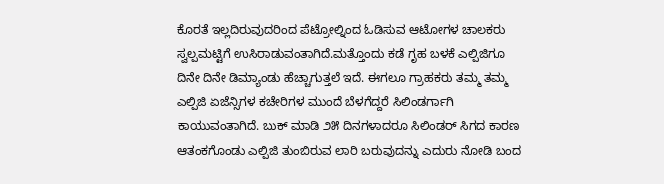ಕೊರತೆ ಇಲ್ಲದಿರುವುದರಿಂದ ಪೆಟ್ರೋಲ್ನಿಂದ ಓಡಿಸುವ ಆಟೋಗಳ ಚಾಲಕರು ಸ್ವಲ್ಪಮಟ್ಟಿಗೆ ಉಸಿರಾಡುವಂತಾಗಿದೆ.ಮತ್ತೊಂದು ಕಡೆ ಗೃಹ ಬಳಕೆ ಎಲ್ಪಿಜಿಗೂ ದಿನೇ ದಿನೇ ಡಿಮ್ಯಾಂಡು ಹೆಚ್ಚಾಗುತ್ತಲೆ ಇದೆ. ಈಗಲೂ ಗ್ರಾಹಕರು ತಮ್ಮ ತಮ್ಮ ಎಲ್ಪಿಜಿ ಏಜೆನ್ಸಿಗಳ ಕಚೇರಿಗಳ ಮುಂದೆ ಬೆಳಗೆದ್ದರೆ ಸಿಲಿಂಡರ್ಗಾಗಿ ಕಾಯುವಂತಾಗಿದೆ. ಬುಕ್ ಮಾಡಿ ೨೫ ದಿನಗಳಾದರೂ ಸಿಲಿಂಡರ್ ಸಿಗದ ಕಾರಣ ಆತಂಕಗೊಂಡು ಎಲ್ಪಿಜಿ ತುಂಬಿರುವ ಲಾರಿ ಬರುವುದನ್ನು ಎದುರು ನೋಡಿ ಬಂದ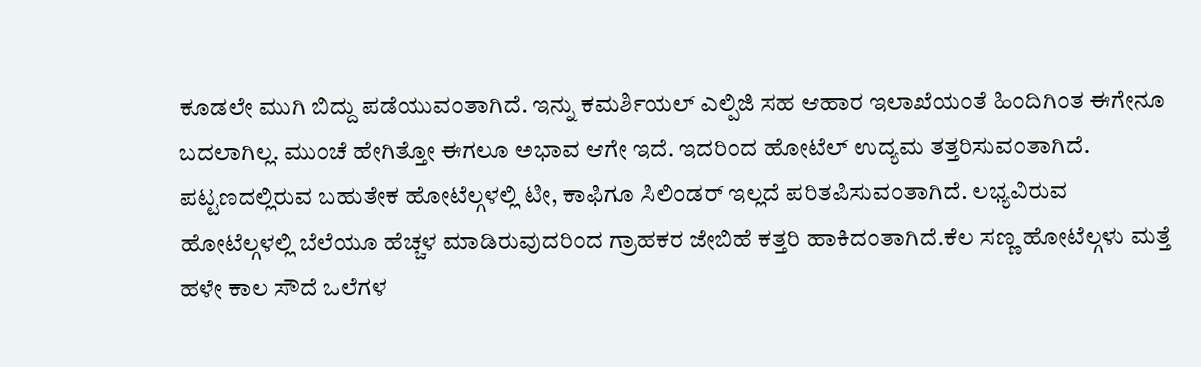ಕೂಡಲೇ ಮುಗಿ ಬಿದ್ದು ಪಡೆಯುವಂತಾಗಿದೆ. ಇನ್ನು ಕಮರ್ಶಿಯಲ್ ಎಲ್ಪಿಜಿ ಸಹ ಆಹಾರ ಇಲಾಖೆಯಂತೆ ಹಿಂದಿಗಿಂತ ಈಗೇನೂ ಬದಲಾಗಿಲ್ಲ. ಮುಂಚೆ ಹೇಗಿತ್ತೋ ಈಗಲೂ ಅಭಾವ ಆಗೇ ಇದೆ. ಇದರಿಂದ ಹೋಟೆಲ್ ಉದ್ಯಮ ತತ್ತರಿಸುವಂತಾಗಿದೆ. ಪಟ್ಟಣದಲ್ಲಿರುವ ಬಹುತೇಕ ಹೋಟೆಲ್ಗಳಲ್ಲಿ ಟೀ, ಕಾಫಿಗೂ ಸಿಲಿಂಡರ್ ಇಲ್ಲದೆ ಪರಿತಪಿಸುವಂತಾಗಿದೆ. ಲಭ್ಯವಿರುವ ಹೋಟೆಲ್ಗಳಲ್ಲಿ ಬೆಲೆಯೂ ಹೆಚ್ಚಳ ಮಾಡಿರುವುದರಿಂದ ಗ್ರಾಹಕರ ಜೇಬಿಹೆ ಕತ್ತರಿ ಹಾಕಿದಂತಾಗಿದೆ.ಕೆಲ ಸಣ್ಣ ಹೋಟೆಲ್ಗಳು ಮತ್ತೆ ಹಳೇ ಕಾಲ ಸೌದೆ ಒಲೆಗಳ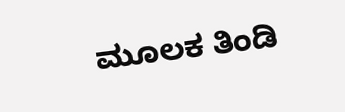ಮೂಲಕ ತಿಂಡಿ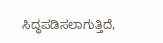ಸಿದ್ಧಪಡಿಸಲಾಗುತ್ತಿದೆ,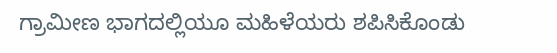ಗ್ರಾಮೀಣ ಭಾಗದಲ್ಲಿಯೂ ಮಹಿಳೆಯರು ಶಪಿಸಿಕೊಂಡು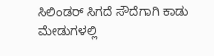ಸಿಲಿಂಡರ್ ಸಿಗದೆ ಸೌದೆಗಾಗಿ ಕಾಡು ಮೇಡುಗಳಲ್ಲಿ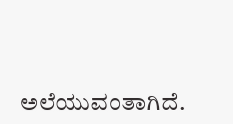ಅಲೆಯುವಂತಾಗಿದೆ.